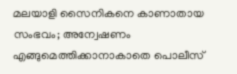മലയാളി സൈനികനെ കാണാതായ സംഭവം; അന്വേഷണം എങ്ങുമെത്തിക്കാനാകാതെ പൊലീസ്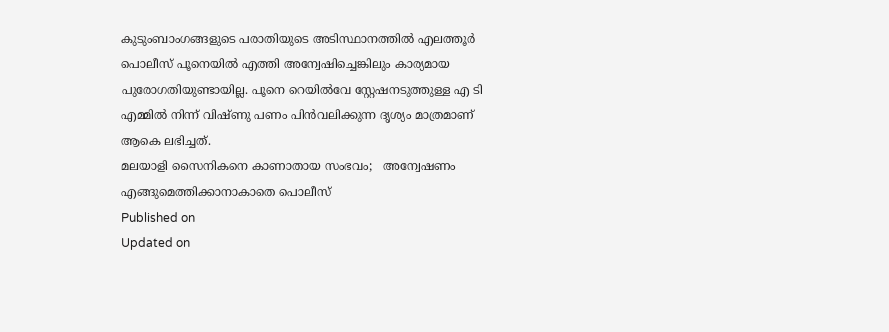കുടുംബാംഗങ്ങളുടെ പരാതിയുടെ അടിസ്ഥാനത്തിൽ എലത്തൂർ പൊലീസ് പൂനെയിൽ എത്തി അന്വേഷിച്ചെങ്കിലും കാര്യമായ പുരോഗതിയുണ്ടായില്ല. പൂനെ റെയിൽവേ സ്റ്റേഷനടുത്തുള്ള എ ടി എമ്മിൽ നിന്ന് വിഷ്ണു പണം പിൻവലിക്കുന്ന ദൃശ്യം മാത്രമാണ് ആകെ ലഭിച്ചത്.
മലയാളി സൈനികനെ കാണാതായ സംഭവം;   അന്വേഷണം എങ്ങുമെത്തിക്കാനാകാതെ പൊലീസ്
Published on
Updated on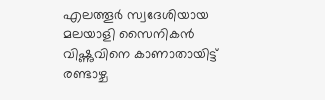എലത്തൂർ സ്വദേശിയായ മലയാളി സൈനികൻ വിഷ്ണുവിനെ കാണാതായിട്ട് രണ്ടാഴ്ച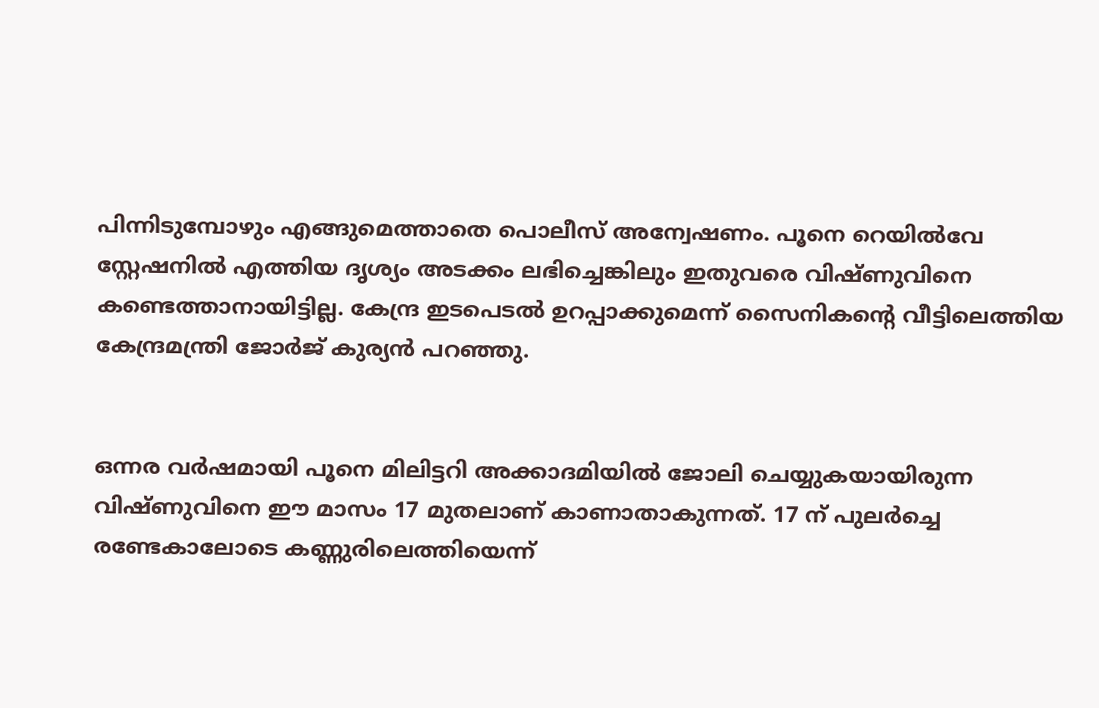പിന്നിടുമ്പോഴും എങ്ങുമെത്താതെ പൊലീസ് അന്വേഷണം. പൂനെ റെയിൽവേ സ്റ്റേഷനിൽ എത്തിയ ദൃശ്യം അടക്കം ലഭിച്ചെങ്കിലും ഇതുവരെ വിഷ്ണുവിനെ കണ്ടെത്താനായിട്ടില്ല. കേന്ദ്ര ഇടപെടൽ ഉറപ്പാക്കുമെന്ന് സൈനികന്റെ വീട്ടിലെത്തിയ കേന്ദ്രമന്ത്രി ജോർജ് കുര്യൻ പറഞ്ഞു.


ഒന്നര വർഷമായി പൂനെ മിലിട്ടറി അക്കാദമിയിൽ ജോലി ചെയ്യുകയായിരുന്ന വിഷ്ണുവിനെ ഈ മാസം 17 മുതലാണ് കാണാതാകുന്നത്. 17 ന് പുലർച്ചെ രണ്ടേകാലോടെ കണ്ണുരിലെത്തിയെന്ന്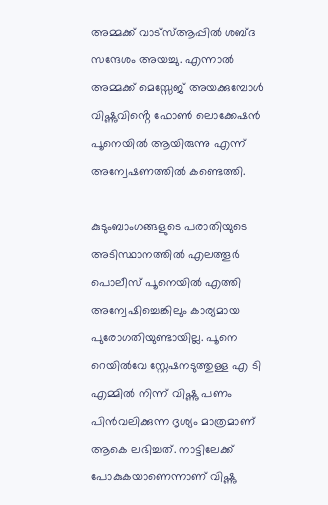അമ്മക്ക് വാട്സ്ആപ്പിൽ ശബ്ദ സന്ദേശം അയച്ചു. എന്നാൽ അമ്മക്ക് മെസ്സേജ് അയക്കുമ്പോൾ വിഷ്ണുവിൻ്റെ ഫോൺ ലൊക്കേഷൻ പൂനെയിൽ ആയിരുന്നു എന്ന് അന്വേഷണത്തിൽ കണ്ടെത്തി.

കുടുംബാംഗങ്ങളുടെ പരാതിയുടെ അടിസ്ഥാനത്തിൽ എലത്തൂർ പൊലീസ് പൂനെയിൽ എത്തി അന്വേഷിച്ചെങ്കിലും കാര്യമായ പുരോഗതിയുണ്ടായില്ല. പൂനെ റെയിൽവേ സ്റ്റേഷനടുത്തുള്ള എ ടി എമ്മിൽ നിന്ന് വിഷ്ണു പണം പിൻവലിക്കുന്ന ദൃശ്യം മാത്രമാണ് ആകെ ലഭിച്ചത്. നാട്ടിലേക്ക് പോകുകയാണെന്നാണ് വിഷ്ണു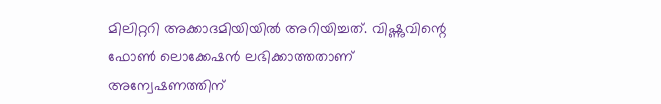മിലിറ്ററി അക്കാദമിയിയിൽ അറിയിച്ചത്. വിഷ്ണുവിന്റെ ഫോൺ ലൊക്കേഷൻ ലഭിക്കാത്തതാണ് അന്വേഷണത്തിന്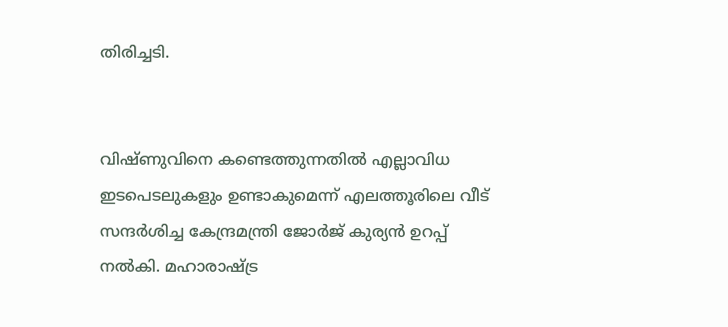തിരിച്ചടി.


വിഷ്ണുവിനെ കണ്ടെത്തുന്നതിൽ എല്ലാവിധ ഇടപെടലുകളും ഉണ്ടാകുമെന്ന് എലത്തൂരിലെ വീട് സന്ദർശിച്ച കേന്ദ്രമന്ത്രി ജോർജ് കുര്യൻ ഉറപ്പ് നൽകി. മഹാരാഷ്ട്ര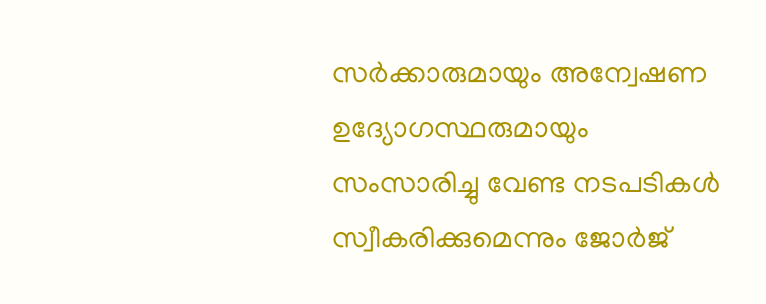സർക്കാരുമായും അന്വേഷണ ഉദ്യോഗസ്ഥരുമായും സംസാരിച്ചു വേണ്ട നടപടികൾ സ്വീകരിക്കുമെന്നും ജോർജ്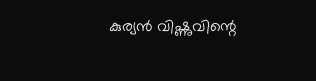കുര്യൻ വിഷ്ണുവിന്റെ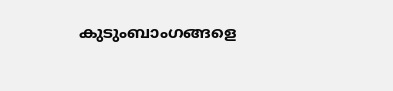കുടുംബാംഗങ്ങളെ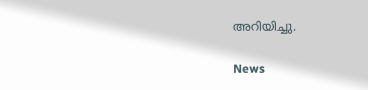അറിയിച്ചു.

News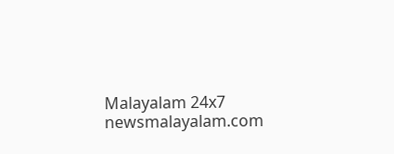Malayalam 24x7
newsmalayalam.com